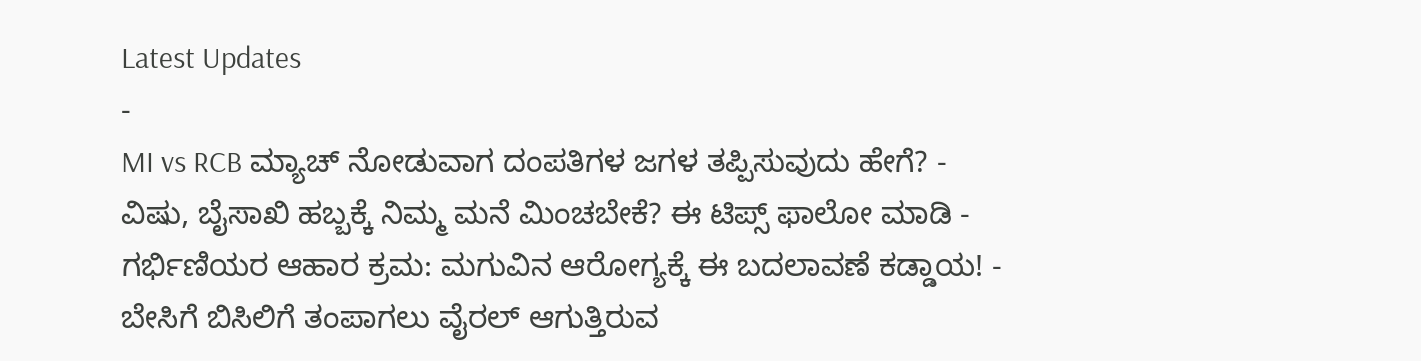Latest Updates
-
MI vs RCB ಮ್ಯಾಚ್ ನೋಡುವಾಗ ದಂಪತಿಗಳ ಜಗಳ ತಪ್ಪಿಸುವುದು ಹೇಗೆ? -
ವಿಷು, ಬೈಸಾಖಿ ಹಬ್ಬಕ್ಕೆ ನಿಮ್ಮ ಮನೆ ಮಿಂಚಬೇಕೆ? ಈ ಟಿಪ್ಸ್ ಫಾಲೋ ಮಾಡಿ -
ಗರ್ಭಿಣಿಯರ ಆಹಾರ ಕ್ರಮ: ಮಗುವಿನ ಆರೋಗ್ಯಕ್ಕೆ ಈ ಬದಲಾವಣೆ ಕಡ್ಡಾಯ! -
ಬೇಸಿಗೆ ಬಿಸಿಲಿಗೆ ತಂಪಾಗಲು ವೈರಲ್ ಆಗುತ್ತಿರುವ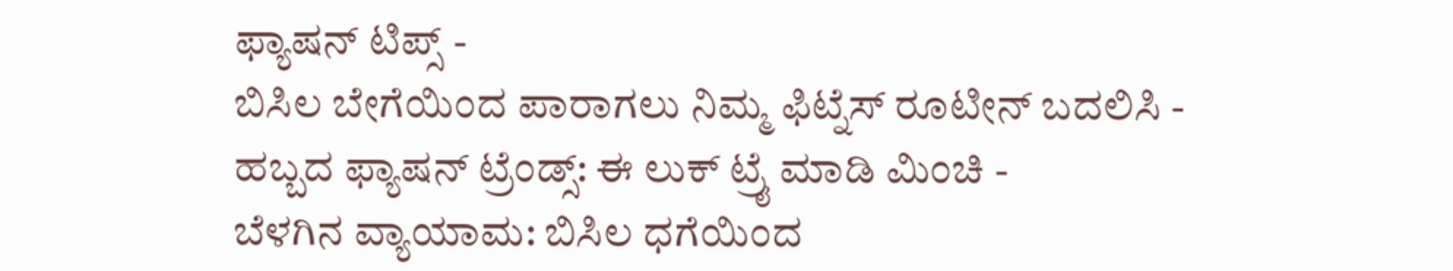ಫ್ಯಾಷನ್ ಟಿಪ್ಸ್ -
ಬಿಸಿಲ ಬೇಗೆಯಿಂದ ಪಾರಾಗಲು ನಿಮ್ಮ ಫಿಟ್ನೆಸ್ ರೂಟೀನ್ ಬದಲಿಸಿ -
ಹಬ್ಬದ ಫ್ಯಾಷನ್ ಟ್ರೆಂಡ್ಸ್: ಈ ಲುಕ್ ಟ್ರೈ ಮಾಡಿ ಮಿಂಚಿ -
ಬೆಳಗಿನ ವ್ಯಾಯಾಮ: ಬಿಸಿಲ ಧಗೆಯಿಂದ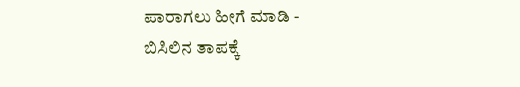ಪಾರಾಗಲು ಹೀಗೆ ಮಾಡಿ -
ಬಿಸಿಲಿನ ತಾಪಕ್ಕೆ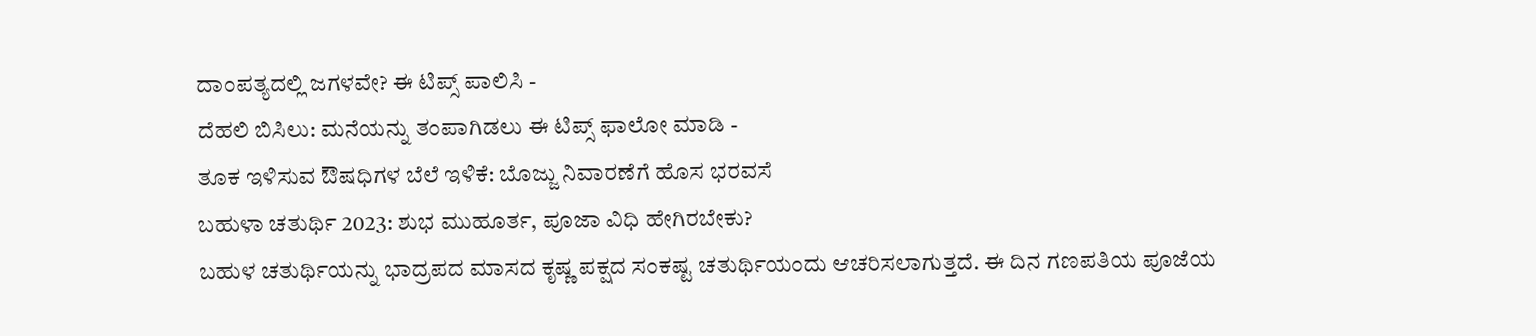ದಾಂಪತ್ಯದಲ್ಲಿ ಜಗಳವೇ? ಈ ಟಿಪ್ಸ್ ಪಾಲಿಸಿ -
ದೆಹಲಿ ಬಿಸಿಲು: ಮನೆಯನ್ನು ತಂಪಾಗಿಡಲು ಈ ಟಿಪ್ಸ್ ಫಾಲೋ ಮಾಡಿ -
ತೂಕ ಇಳಿಸುವ ಔಷಧಿಗಳ ಬೆಲೆ ಇಳಿಕೆ: ಬೊಜ್ಜು ನಿವಾರಣೆಗೆ ಹೊಸ ಭರವಸೆ
ಬಹುಳಾ ಚತುರ್ಥಿ 2023: ಶುಭ ಮುಹೂರ್ತ, ಪೂಜಾ ವಿಧಿ ಹೇಗಿರಬೇಕು?
ಬಹುಳ ಚತುರ್ಥಿಯನ್ನು ಭಾದ್ರಪದ ಮಾಸದ ಕೃಷ್ಣ ಪಕ್ಷದ ಸಂಕಷ್ಟ ಚತುರ್ಥಿಯಂದು ಆಚರಿಸಲಾಗುತ್ತದೆ. ಈ ದಿನ ಗಣಪತಿಯ ಪೂಜೆಯ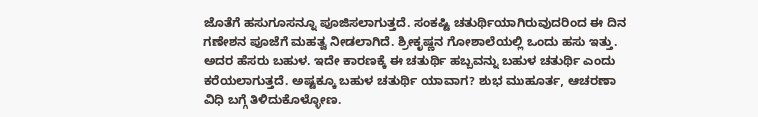ಜೊತೆಗೆ ಹಸುಗೂಸನ್ನೂ ಪೂಜಿಸಲಾಗುತ್ತದೆ. ಸಂಕಷ್ಟಿ ಚತುರ್ಥಿಯಾಗಿರುವುದರಿಂದ ಈ ದಿನ ಗಣೇಶನ ಪೂಜೆಗೆ ಮಹತ್ವ ನೀಡಲಾಗಿದೆ. ಶ್ರೀಕೃಷ್ಣನ ಗೋಶಾಲೆಯಲ್ಲಿ ಒಂದು ಹಸು ಇತ್ತು. ಅದರ ಹೆಸರು ಬಹುಳ. ಇದೇ ಕಾರಣಕ್ಕೆ ಈ ಚತುರ್ಥಿ ಹಬ್ಬವನ್ನು ಬಹುಳ ಚತುರ್ಥಿ ಎಂದು ಕರೆಯಲಾಗುತ್ತದೆ. ಅಷ್ಟಕ್ಕೂ ಬಹುಳ ಚತುರ್ಥಿ ಯಾವಾಗ? ಶುಭ ಮುಹೂರ್ತ, ಆಚರಣಾ ವಿಧಿ ಬಗ್ಗೆ ತಿಳಿದುಕೊಳ್ಳೋಣ.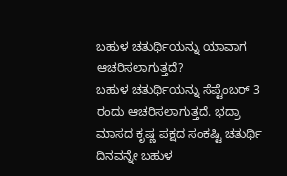ಬಹುಳ ಚತುರ್ಥಿಯನ್ನು ಯಾವಾಗ ಆಚರಿಸಲಾಗುತ್ತದೆ?
ಬಹುಳ ಚತುರ್ಥಿಯನ್ನು ಸೆಪ್ಟೆಂಬರ್ 3 ರಂದು ಆಚರಿಸಲಾಗುತ್ತದೆ. ಭದ್ರಾ ಮಾಸದ ಕೃಷ್ಣ ಪಕ್ಷದ ಸಂಕಷ್ಟಿ ಚತುರ್ಥಿ ದಿನವನ್ನೇ ಬಹುಳ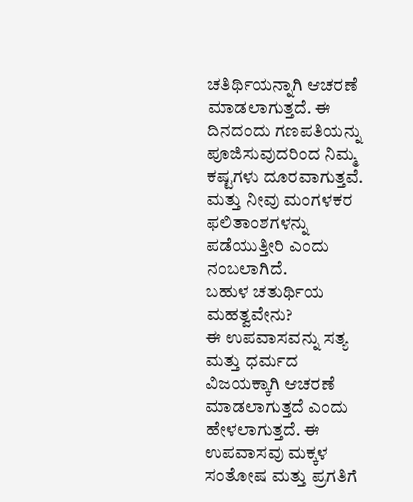ಚತಿರ್ಥಿಯನ್ನಾಗಿ ಆಚರಣೆ ಮಾಡಲಾಗುತ್ತದೆ. ಈ ದಿನದಂದು ಗಣಪತಿಯನ್ನು ಪೂಜಿಸುವುದರಿಂದ ನಿಮ್ಮ ಕಷ್ಟಗಳು ದೂರವಾಗುತ್ತವೆ. ಮತ್ತು ನೀವು ಮಂಗಳಕರ ಫಲಿತಾಂಶಗಳನ್ನು ಪಡೆಯುತ್ತೀರಿ ಎಂದು ನಂಬಲಾಗಿದೆ.
ಬಹುಳ ಚತುರ್ಥಿಯ ಮಹತ್ವವೇನು?
ಈ ಉಪವಾಸವನ್ನು ಸತ್ಯ ಮತ್ತು ಧರ್ಮದ ವಿಜಯಕ್ಕಾಗಿ ಆಚರಣೆ ಮಾಡಲಾಗುತ್ತದೆ ಎಂದು ಹೇಳಲಾಗುತ್ತದೆ. ಈ ಉಪವಾಸವು ಮಕ್ಕಳ ಸಂತೋಷ ಮತ್ತು ಪ್ರಗತಿಗೆ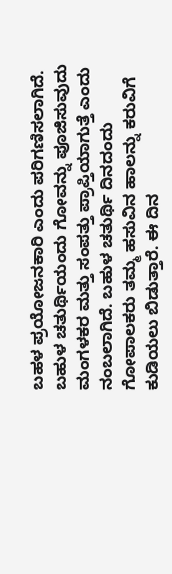ಬಹಳ ಪ್ರಯೋಜನಕಾರಿ ಎಂದು ಪರಿಗಣಿಸಲಾಗಿದೆ. ಬಹುಳ ಚತುರ್ಥಿಯಂದು ಗೋವನ್ನು ಪೂಜಿಸುವುದು ಮಂಗಳಕರ ಮತ್ತು ಸಂಪತ್ತು ಪ್ರಾಪ್ತಿಯಾಗುತ್ತೆ ಎಂದು ನಂಬಲಾಗಿದೆ. ಬಹುಳ ಚತುರ್ಥಿ ದಿನದಂದು ಗೋಪಾಲಕರು ತಮ್ಮ ಹಸುವಿನ ಹಾಲನ್ನು ಕರುವಿಗೆ ಕುಡಿಯಲು ಬಿಡುತ್ತಾರೆ. ಈ ದಿನ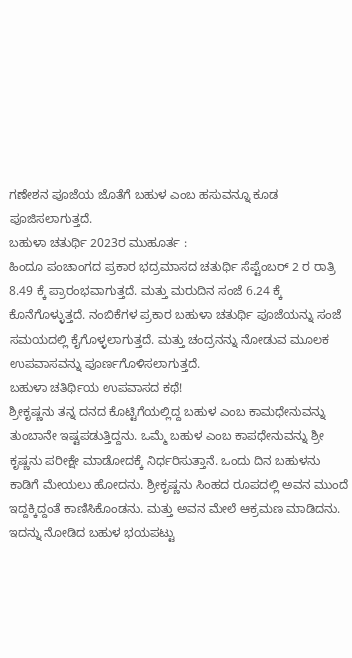ಗಣೇಶನ ಪೂಜೆಯ ಜೊತೆಗೆ ಬಹುಳ ಎಂಬ ಹಸುವನ್ನೂ ಕೂಡ ಪೂಜಿಸಲಾಗುತ್ತದೆ.
ಬಹುಳಾ ಚತುರ್ಥಿ 2023ರ ಮುಹೂರ್ತ :
ಹಿಂದೂ ಪಂಚಾಂಗದ ಪ್ರಕಾರ ಭದ್ರಮಾಸದ ಚತುರ್ಥಿ ಸೆಪ್ಟೆಂಬರ್ 2 ರ ರಾತ್ರಿ 8.49 ಕ್ಕೆ ಪ್ರಾರಂಭವಾಗುತ್ತದೆ. ಮತ್ತು ಮರುದಿನ ಸಂಜೆ 6.24 ಕ್ಕೆ ಕೊನೆಗೊಳ್ಳುತ್ತದೆ. ನಂಬಿಕೆಗಳ ಪ್ರಕಾರ ಬಹುಳಾ ಚತುರ್ಥಿ ಪೂಜೆಯನ್ನು ಸಂಜೆ ಸಮಯದಲ್ಲಿ ಕೈಗೊಳ್ಳಲಾಗುತ್ತದೆ. ಮತ್ತು ಚಂದ್ರನನ್ನು ನೋಡುವ ಮೂಲಕ ಉಪವಾಸವನ್ನು ಪೂರ್ಣಗೊಳಿಸಲಾಗುತ್ತದೆ.
ಬಹುಳಾ ಚತಿರ್ಥಿಯ ಉಪವಾಸದ ಕಥೆ!
ಶ್ರೀಕೃಷ್ಣನು ತನ್ನ ದನದ ಕೊಟ್ಟಿಗೆಯಲ್ಲಿದ್ದ ಬಹುಳ ಎಂಬ ಕಾಮಧೇನುವನ್ನು ತುಂಬಾನೇ ಇಷ್ಟಪಡುತ್ತಿದ್ದನು. ಒಮ್ಮೆ ಬಹುಳ ಎಂಬ ಕಾಪಧೇನುವನ್ನು ಶ್ರೀ ಕೃಷ್ಣನು ಪರೀಕ್ಷೇ ಮಾಡೋದಕ್ಕೆ ನಿರ್ಧರಿಸುತ್ತಾನೆ. ಒಂದು ದಿನ ಬಹುಳನು ಕಾಡಿಗೆ ಮೇಯಲು ಹೋದನು. ಶ್ರೀಕೃಷ್ಣನು ಸಿಂಹದ ರೂಪದಲ್ಲಿ ಅವನ ಮುಂದೆ ಇದ್ದಕ್ಕಿದ್ದಂತೆ ಕಾಣಿಸಿಕೊಂಡನು. ಮತ್ತು ಅವನ ಮೇಲೆ ಆಕ್ರಮಣ ಮಾಡಿದನು. ಇದನ್ನು ನೋಡಿದ ಬಹುಳ ಭಯಪಟ್ಟು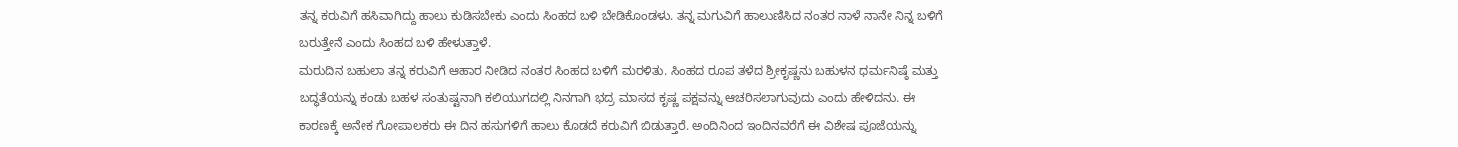ತನ್ನ ಕರುವಿಗೆ ಹಸಿವಾಗಿದ್ದು ಹಾಲು ಕುಡಿಸಬೇಕು ಎಂದು ಸಿಂಹದ ಬಳಿ ಬೇಡಿಕೊಂಡಳು. ತನ್ನ ಮಗುವಿಗೆ ಹಾಲುಣಿಸಿದ ನಂತರ ನಾಳೆ ನಾನೇ ನಿನ್ನ ಬಳಿಗೆ ಬರುತ್ತೇನೆ ಎಂದು ಸಿಂಹದ ಬಳಿ ಹೇಳುತ್ತಾಳೆ.
ಮರುದಿನ ಬಹುಲಾ ತನ್ನ ಕರುವಿಗೆ ಆಹಾರ ನೀಡಿದ ನಂತರ ಸಿಂಹದ ಬಳಿಗೆ ಮರಳಿತು. ಸಿಂಹದ ರೂಪ ತಳೆದ ಶ್ರೀಕೃಷ್ಣನು ಬಹುಳನ ಧರ್ಮನಿಷ್ಠೆ ಮತ್ತು ಬದ್ಧತೆಯನ್ನು ಕಂಡು ಬಹಳ ಸಂತುಷ್ಟನಾಗಿ ಕಲಿಯುಗದಲ್ಲಿ ನಿನಗಾಗಿ ಭದ್ರ ಮಾಸದ ಕೃಷ್ಣ ಪಕ್ಷವನ್ನು ಆಚರಿಸಲಾಗುವುದು ಎಂದು ಹೇಳಿದನು. ಈ ಕಾರಣಕ್ಕೆ ಅನೇಕ ಗೋಪಾಲಕರು ಈ ದಿನ ಹಸುಗಳಿಗೆ ಹಾಲು ಕೊಡದೆ ಕರುವಿಗೆ ಬಿಡುತ್ತಾರೆ. ಅಂದಿನಿಂದ ಇಂದಿನವರೆಗೆ ಈ ವಿಶೇಷ ಪೂಜೆಯನ್ನು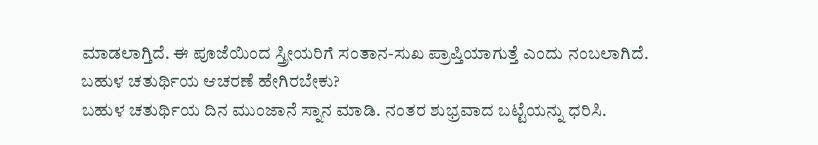ಮಾಡಲಾಗ್ತಿದೆ. ಈ ಪೂಜೆಯಿಂದ ಸ್ತ್ರೀಯರಿಗೆ ಸಂತಾನ-ಸುಖ ಪ್ರಾಪ್ತಿಯಾಗುತ್ತೆ ಎಂದು ನಂಬಲಾಗಿದೆ.
ಬಹುಳ ಚತುರ್ಥಿಯ ಆಚರಣೆ ಹೇಗಿರಬೇಕು?
ಬಹುಳ ಚತುರ್ಥಿಯ ದಿನ ಮುಂಜಾನೆ ಸ್ನಾನ ಮಾಡಿ. ನಂತರ ಶುಭ್ರವಾದ ಬಟ್ಟೆಯನ್ನು ಧರಿಸಿ.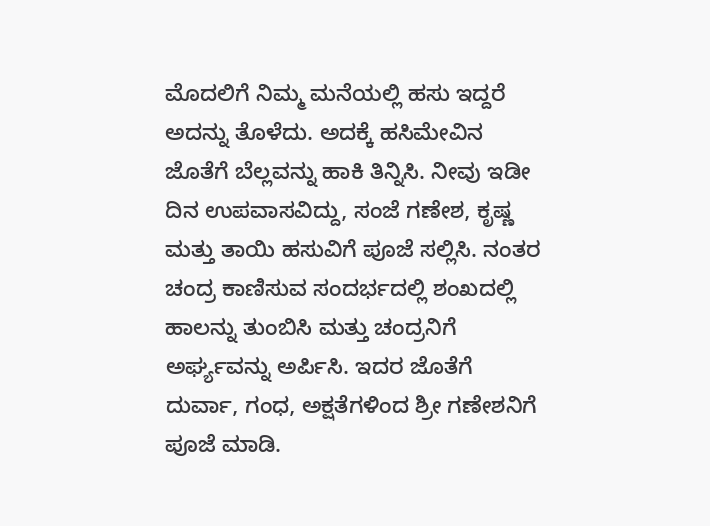ಮೊದಲಿಗೆ ನಿಮ್ಮ ಮನೆಯಲ್ಲಿ ಹಸು ಇದ್ದರೆ ಅದನ್ನು ತೊಳೆದು. ಅದಕ್ಕೆ ಹಸಿಮೇವಿನ ಜೊತೆಗೆ ಬೆಲ್ಲವನ್ನು ಹಾಕಿ ತಿನ್ನಿಸಿ. ನೀವು ಇಡೀ ದಿನ ಉಪವಾಸವಿದ್ದು, ಸಂಜೆ ಗಣೇಶ, ಕೃಷ್ಣ ಮತ್ತು ತಾಯಿ ಹಸುವಿಗೆ ಪೂಜೆ ಸಲ್ಲಿಸಿ. ನಂತರ ಚಂದ್ರ ಕಾಣಿಸುವ ಸಂದರ್ಭದಲ್ಲಿ ಶಂಖದಲ್ಲಿ ಹಾಲನ್ನು ತುಂಬಿಸಿ ಮತ್ತು ಚಂದ್ರನಿಗೆ ಅರ್ಘ್ಯವನ್ನು ಅರ್ಪಿಸಿ. ಇದರ ಜೊತೆಗೆ ದುರ್ವಾ, ಗಂಧ, ಅಕ್ಷತೆಗಳಿಂದ ಶ್ರೀ ಗಣೇಶನಿಗೆ ಪೂಜೆ ಮಾಡಿ.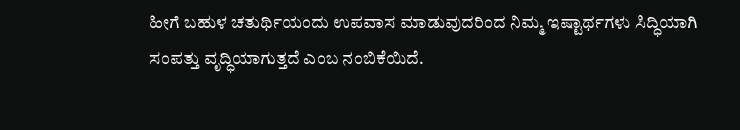ಹೀಗೆ ಬಹುಳ ಚತುರ್ಥಿಯಂದು ಉಪವಾಸ ಮಾಡುವುದರಿಂದ ನಿಮ್ಮ ಇಷ್ಟಾರ್ಥಗಳು ಸಿದ್ಧಿಯಾಗಿ ಸಂಪತ್ತು ವೃದ್ಧಿಯಾಗುತ್ತದೆ ಎಂಬ ನಂಬಿಕೆಯಿದೆ.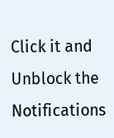Click it and Unblock the Notifications